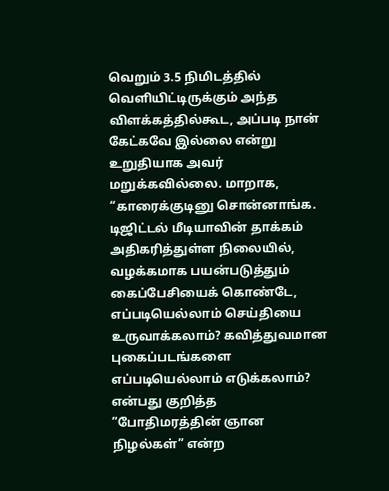வெறும் 3.5 நிமிடத்தில் வெளியிட்டிருக்கும் அந்த விளக்கத்தில்கூட, அப்படி நான் கேட்கவே இல்லை என்று உறுதியாக அவர் மறுக்கவில்லை. மாறாக, “காரைக்குடினு சொன்னாங்க.
டிஜிட்டல் மீடியாவின் தாக்கம் அதிகரித்துள்ள நிலையில், வழக்கமாக பயன்படுத்தும் கைப்பேசியைக் கொண்டே, எப்படியெல்லாம் செய்தியை உருவாக்கலாம்? கவித்துவமான புகைப்படங்களை எப்படியெல்லாம் எடுக்கலாம்? என்பது குறித்த
”போதிமரத்தின் ஞான நிழல்கள்” என்ற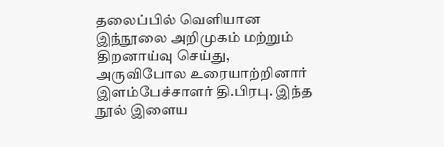தலைப்பில் வெளியான இந்நூலை அறிமுகம் மற்றும் திறனாய்வு செய்து, அருவிபோல உரையாற்றினார் இளம்பேச்சாளர் தி.பிரபு. இந்த நூல் இளைய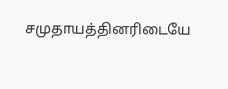சமுதாயத்தினரிடையே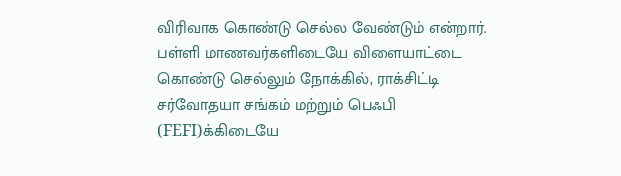விரிவாக கொண்டு செல்ல வேண்டும் என்றார்.
பள்ளி மாணவர்களிடையே விளையாட்டை கொண்டு செல்லும் நோக்கில், ராக்சிட்டி சர்வோதயா சங்கம் மற்றும் பெஃபி (FEFI)க்கிடையே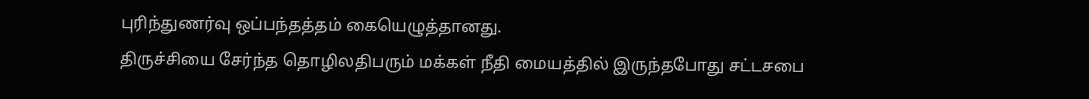புரிந்துணர்வு ஒப்பந்தத்தம் கையெழுத்தானது.
திருச்சியை சேர்ந்த தொழிலதிபரும் மக்கள் நீதி மையத்தில் இருந்தபோது சட்டசபை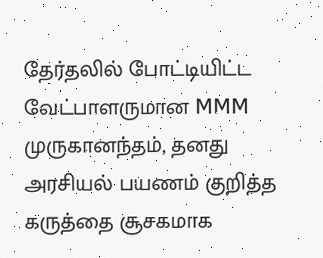தேர்தலில் போட்டியிட்ட வேட்பாளருமான MMM முருகானந்தம், தனது அரசியல் பயணம் குறித்த கருத்தை சூசகமாக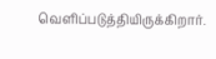வெளிப்படுத்தியிருக்கிறார்.